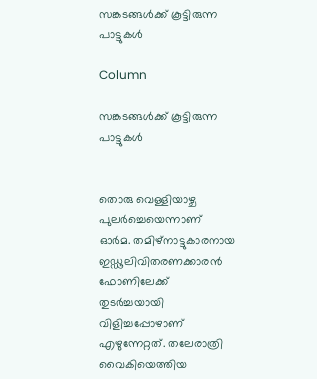സങ്കടങ്ങൾക്ക് കൂട്ടിരുന്ന പാട്ടുകൾ

Column

സങ്കടങ്ങൾക്ക് കൂട്ടിരുന്ന പാട്ടുകൾ


തൊരു വെള്ളിയാഴ്ച പുലർച്ചെയെന്നാണ് ഓർമ. തമിഴ്നാട്ടുകാരനായ ഇഡ്ഢലിവിതരണക്കാരൻ ഫോണിലേക്ക് തുടർച്ചയായി വിളിച്ചപ്പോഴാണ് എഴുന്നേറ്റത്. തലേരാത്രി വൈകിയെത്തിയ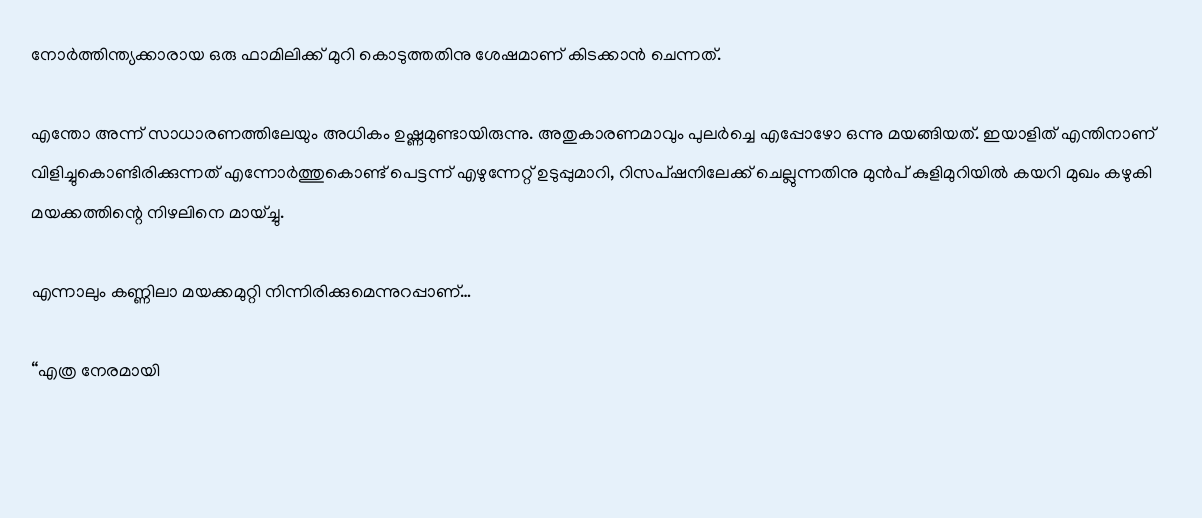നോർത്തിന്ത്യക്കാരായ ഒരു ഫാമിലിക്ക് മുറി കൊടുത്തതിനു ശേഷമാണ് കിടക്കാൻ ചെന്നത്.

എന്തോ അന്ന് സാധാരണത്തിലേയും അധികം ഉഷ്ണമുണ്ടായിരുന്നു. അതുകാരണമാവും പുലർച്ചെ എപ്പോഴോ ഒന്നു മയങ്ങിയത്. ഇയാളിത് എന്തിനാണ് വിളിച്ചുകൊണ്ടിരിക്കുന്നത് എന്നോർത്തുകൊണ്ട് പെട്ടന്ന് എഴുന്നേറ്റ് ഉടുപ്പുമാറി, റിസപ്ഷനിലേക്ക് ചെല്ലുന്നതിനു മുൻപ് കുളിമുറിയിൽ കയറി മുഖം കഴുകി മയക്കത്തിന്റെ നിഴലിനെ മായ്ച്ചു.

എന്നാലും കണ്ണിലാ മയക്കമുറ്റി നിന്നിരിക്കുമെന്നുറപ്പാണ്…

“എത്ര നേരമായി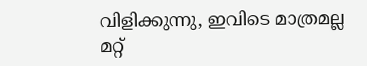വിളിക്കുന്നു, ഇവിടെ മാത്രമല്ല മറ്റ്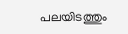പലയിടത്തും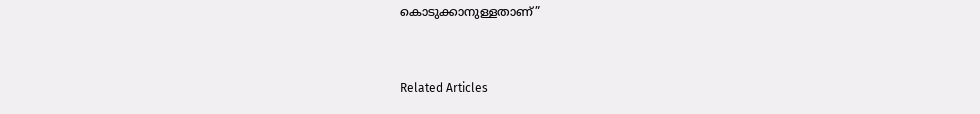കൊടുക്കാനുള്ളതാണ്”


Related Articles